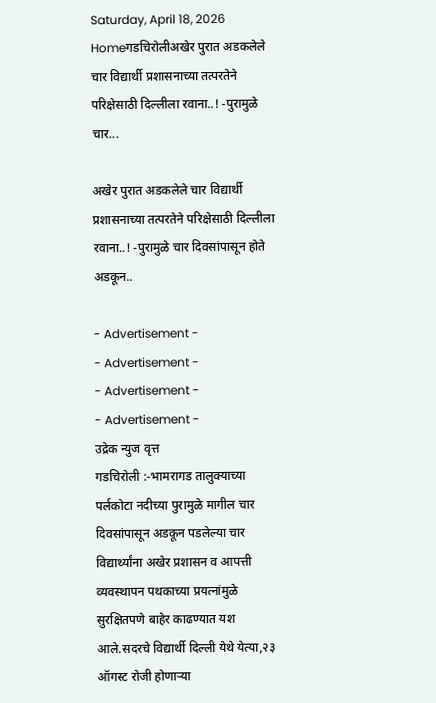Saturday, April 18, 2026
Homeगडचिरोलीअखेर पुरात अडकलेले चार विद्यार्थी प्रशासनाच्या तत्परतेने परिक्षेसाठी दिल्लीला रवाना..! -पुरामुळे चार...

अखेर पुरात अडकलेले चार विद्यार्थी प्रशासनाच्या तत्परतेने परिक्षेसाठी दिल्लीला रवाना..! -पुरामुळे चार दिवसांपासून होते अडकून..

- Advertisement -
- Advertisement -
- Advertisement -
- Advertisement -
उद्रेक न्युज वृत्त
गडचिरोली :-भामरागड तालुक्याच्या पर्लकोटा नदीच्या पुरामुळे मागील चार दिवसांपासून अडकून पडलेल्या चार विद्यार्थ्यांना अखेर प्रशासन व आपत्ती व्यवस्थापन पथकाच्या प्रयत्नांमुळे सुरक्षितपणे बाहेर काढण्यात यश आले.सदरचे विद्यार्थी दिल्ली येथे येत्या,२३ ऑगस्ट रोजी होणाऱ्या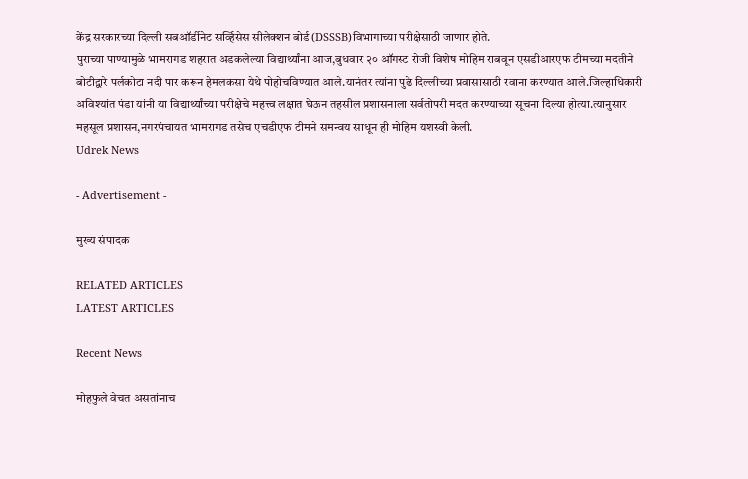केंद्र सरकारच्या दिल्ली सबऑर्डीनेट सर्व्हिसेस सीलेक्शन बोर्ड(DSSSB)विभागाच्या परीक्षेसाठी जाणार होते.
पुराच्या पाण्यामुळे भामरागड शहरात अडकलेल्या विद्यार्थ्यांना आज,बुधवार २० ऑगस्ट रोजी विशेष मोहिम राबवून एसडीआरएफ टीमच्या मदतीने बोटीद्वारे पर्लकोटा नदी पार करून हेमलकसा येथे पोहोचविण्यात आले.यानंतर त्यांना पुढे दिल्लीच्या प्रवासासाठी रवाना करण्यात आले.जिल्हाधिकारी अविश्यांत पंडा यांनी या विद्यार्थ्यांच्या परीक्षेचे महत्त्व लक्षात घेऊन तहसील प्रशासनाला सर्वतोपरी मदत करण्याच्या सूचना दिल्या होत्या.त्यानुसार महसूल प्रशासन,नगरपंचायत भामरागड तसेच एचडीएफ टीमने समन्वय साधून ही मोहिम यशस्वी केली.
Udrek News

- Advertisement -

मुख्य संपादक

RELATED ARTICLES
LATEST ARTICLES

Recent News

मोहफुले वेचत असतांनाच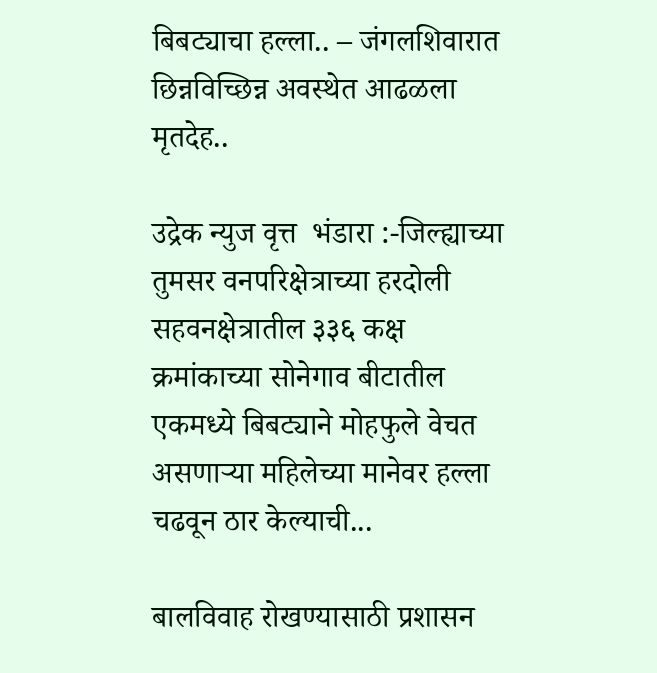बिबट्याचा हल्ला.. – जंगलशिवारात छिन्नविच्छिन्न अवस्थेत आढळला मृतदेह..

उद्रेक न्युज वृत्त  भंडारा :-जिल्ह्याच्या तुमसर वनपरिक्षेत्राच्या हरदोली सहवनक्षेत्रातील ३३६ कक्ष क्रमांकाच्या सोनेगाव बीटातील एकमध्ये बिबट्याने मोहफुले वेचत असणाऱ्या महिलेच्या मानेवर हल्ला चढवून ठार केल्याची...

बालविवाह रोखण्यासाठी प्रशासन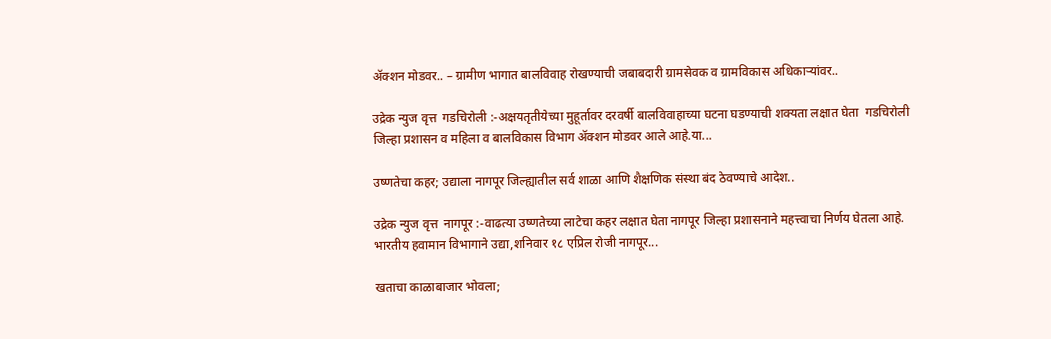ॲक्शन मोडवर.. – ग्रामीण भागात बालविवाह रोखण्याची जबाबदारी ग्रामसेवक व ग्रामविकास अधिकाऱ्यांवर..

उद्रेक न्युज वृत्त  गडचिरोली :-अक्षयतृतीयेच्या मुहूर्तावर दरवर्षी बालविवाहाच्या घटना घडण्याची शक्यता लक्षात घेता  गडचिरोली जिल्हा प्रशासन व महिला व बालविकास विभाग ॲक्शन मोडवर आले आहे.या...

उष्णतेचा कहर; उद्याला नागपूर जिल्ह्यातील सर्व शाळा आणि शैक्षणिक संस्था बंद ठेवण्याचे आदेश..

उद्रेक न्युज वृत्त  नागपूर :-वाढत्या उष्णतेच्या लाटेचा कहर लक्षात घेता नागपूर जिल्हा प्रशासनाने महत्त्वाचा निर्णय घेतला आहे. भारतीय हवामान विभागाने उद्या,शनिवार १८ एप्रिल रोजी नागपूर...

खताचा काळाबाजार भोवला;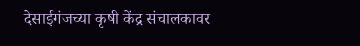देसाईगंजच्या कृषी केंद्र संचालकावर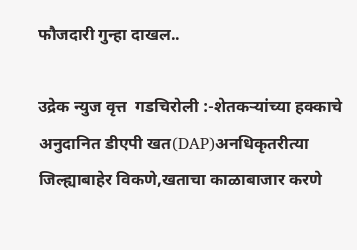फौजदारी गुन्हा दाखल..

उद्रेक न्युज वृत्त  गडचिरोली :-शेतकऱ्यांच्या हक्काचे अनुदानित डीएपी खत(DAP)अनधिकृतरीत्या जिल्ह्याबाहेर विकणे,खताचा काळाबाजार करणे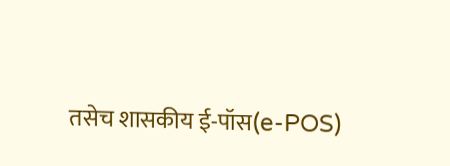तसेच शासकीय ई-पॉस(e-POS)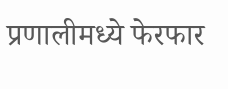प्रणालीमध्ये फेरफार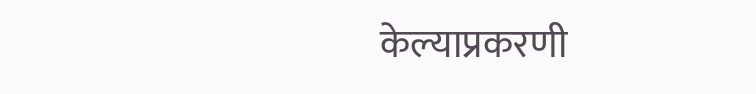केल्याप्रकरणी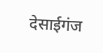देसाईगंज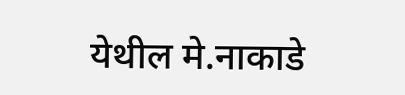येथील मे.नाकाडे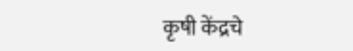कृषी केंद्रचे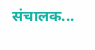संचालक...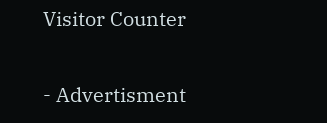Visitor Counter

- Advertisment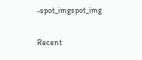-spot_imgspot_img

Recent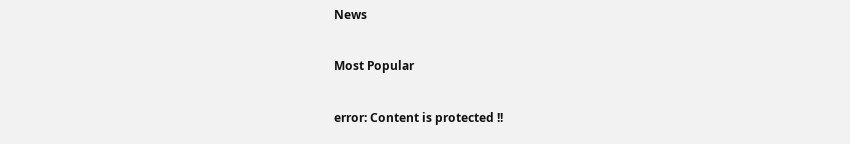News

Most Popular

error: Content is protected !!